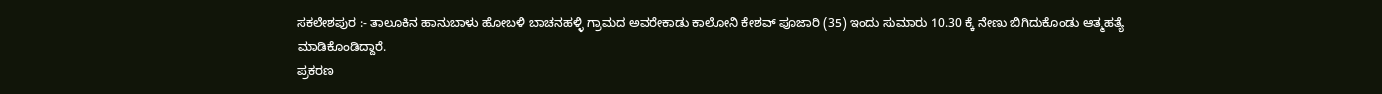ಸಕಲೇಶಪುರ :- ತಾಲೂಕಿನ ಹಾನುಬಾಳು ಹೋಬಳಿ ಬಾಚನಹಳ್ಳಿ ಗ್ರಾಮದ ಅವರೇಕಾಡು ಕಾಲೋನಿ ಕೇಶವ್ ಪೂಜಾರಿ (35) ಇಂದು ಸುಮಾರು 10.30 ಕ್ಕೆ ನೇಣು ಬಿಗಿದುಕೊಂಡು ಆತ್ಮಹತ್ಯೆ ಮಾಡಿಕೊಂಡಿದ್ದಾರೆ.
ಪ್ರಕರಣ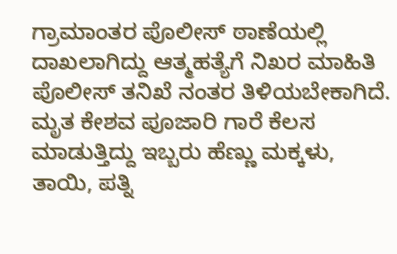ಗ್ರಾಮಾಂತರ ಪೊಲೀಸ್ ಠಾಣೆಯಲ್ಲಿ ದಾಖಲಾಗಿದ್ದು ಆತ್ಮಹತ್ಯೆಗೆ ನಿಖರ ಮಾಹಿತಿ ಪೊಲೀಸ್ ತನಿಖೆ ನಂತರ ತಿಳಿಯಬೇಕಾಗಿದೆ.
ಮೃತ ಕೇಶವ ಪೂಜಾರಿ ಗಾರೆ ಕೆಲಸ ಮಾಡುತ್ತಿದ್ದು ಇಬ್ಬರು ಹೆಣ್ಣು ಮಕ್ಕಳು, ತಾಯಿ, ಪತ್ನಿ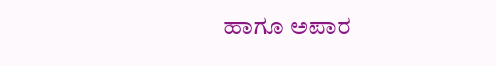ಹಾಗೂ ಅಪಾರ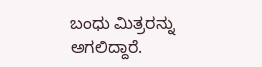ಬಂಧು ಮಿತ್ರರನ್ನು ಅಗಲಿದ್ದಾರೆ.